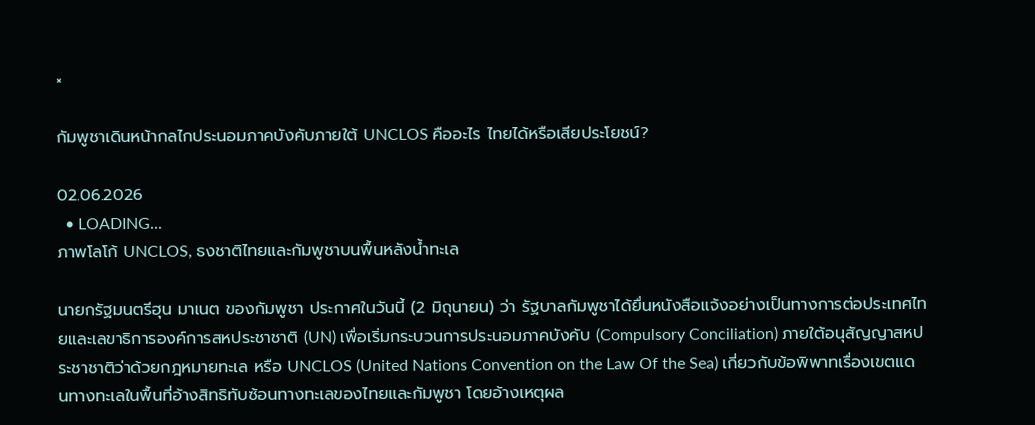×

กัมพูชาเดินหน้ากลไกประนอมภาคบังคับภายใต้ UNCLOS คืออะไร ไทยได้หรือเสียประโยชน์?

02.06.2026
  • LOADING...
ภาพโลโก้ UNCLOS, ธงชาติไทยและกัมพูชาบนพื้นหลังน้ำทะเล

นายกรัฐมนตรีฮุน มาเนต ของกัมพูชา ประกาศในวันนี้ (2 มิถุนายน) ว่า รัฐบาลกัมพูชาได้ยื่นหนังสือแจ้งอย่างเป็นทางการต่อประเทศไทยและเลขาธิการองค์การสหประชาชาติ (UN) เพื่อเริ่มกระบวนการประนอมภาคบังคับ (Compulsory Conciliation) ภายใต้อนุสัญญาสหประชาชาติว่าด้วยกฎหมายทะเล หรือ UNCLOS (United Nations Convention on the Law Of the Sea) เกี่ยวกับข้อพิพาทเรื่องเขตแดนทางทะเลในพื้นที่อ้างสิทธิทับซ้อนทางทะเลของไทยและกัมพูชา โดยอ้างเหตุผล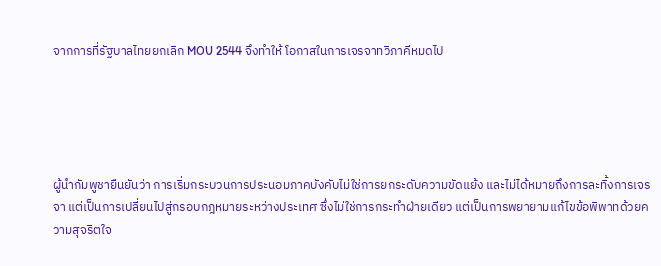จากการที่รัฐบาลไทยยกเลิก MOU 2544 จึงทำให้ โอกาสในการเจรจาทวิภาคีหมดไป





ผู้นำกัมพูชายืนยันว่า การเริ่มกระบวนการประนอมภาคบังคับไม่ใช่การยกระดับความขัดแย้ง และไม่ได้หมายถึงการละทิ้งการเจรจา แต่เป็นการเปลี่ยนไปสู่กรอบกฎหมายระหว่างประเทศ ซึ่งไม่ใช่การกระทำฝ่ายเดียว แต่เป็นการพยายามแก้ไขข้อพิพาทด้วยความสุจริตใจ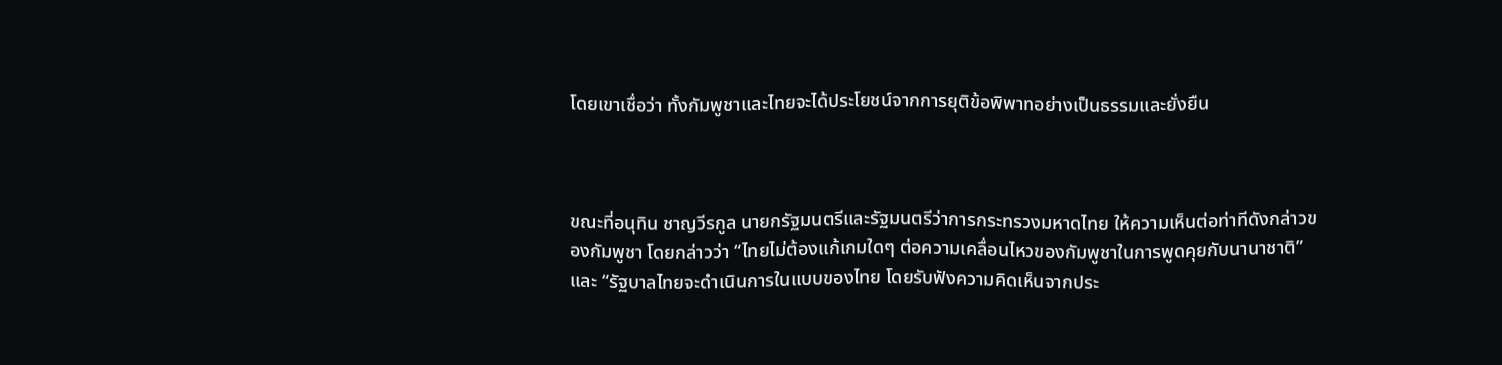โดยเขาเชื่อว่า ทั้งกัมพูชาและไทยจะได้ประโยชน์จากการยุติข้อพิพาทอย่างเป็นธรรมและยั่งยืน



ขณะที่อนุทิน ชาญวีรกูล นายกรัฐมนตรีและรัฐมนตรีว่าการกระทรวงมหาดไทย ให้ความเห็นต่อท่าทีดังกล่าวของกัมพูชา โดยกล่าวว่า “ไทยไม่ต้องแก้เกมใดๆ ต่อความเคลื่อนไหวของกัมพูชาในการพูดคุยกับนานาชาติ” และ “รัฐบาลไทยจะดำเนินการในแบบของไทย โดยรับฟังความคิดเห็นจากประ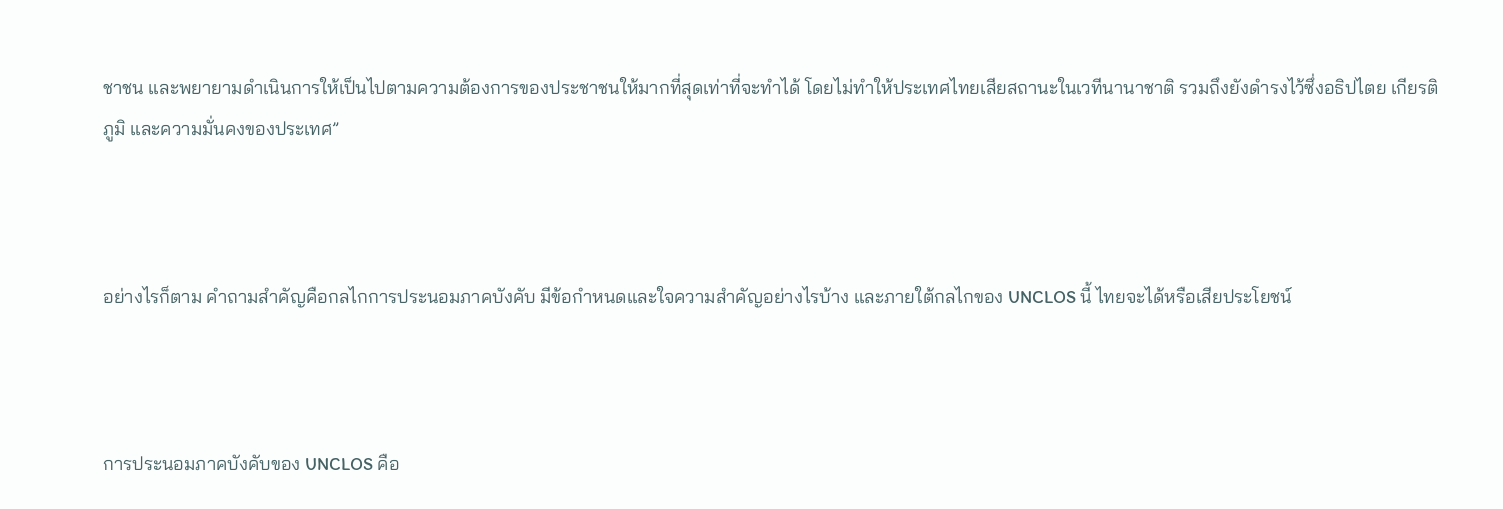ชาชน และพยายามดำเนินการให้เป็นไปตามความต้องการของประชาชนให้มากที่สุดเท่าที่จะทำได้ โดยไม่ทำให้ประเทศไทยเสียสถานะในเวทีนานาชาติ รวมถึงยังดำรงไว้ซึ่งอธิปไตย เกียรติภูมิ และความมั่นคงของประเทศ”



อย่างไรก็ตาม คำถามสำคัญคือกลไกการประนอมภาคบังคับ มีข้อกำหนดและใจความสำคัญอย่างไรบ้าง และภายใต้กลไกของ UNCLOS นี้ ไทยจะได้หรือเสียประโยชน์



การประนอมภาคบังคับของ UNCLOS คือ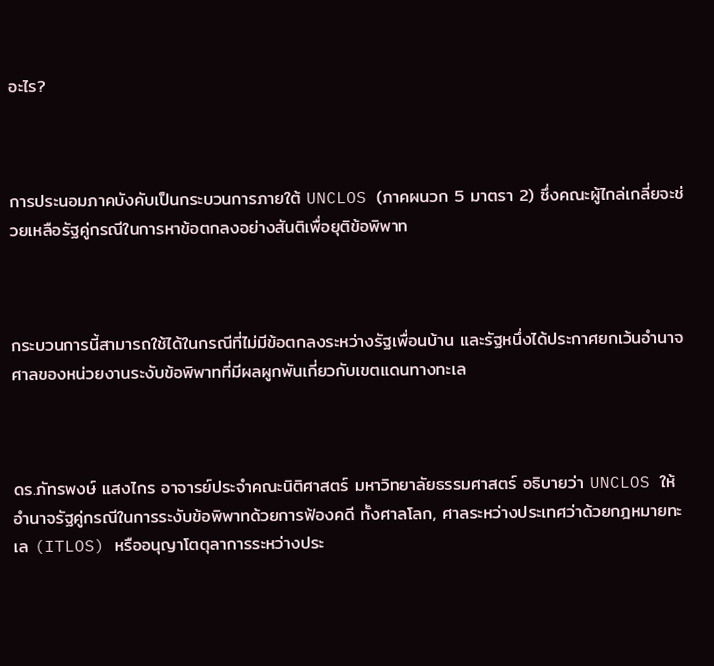อะไร?



การประนอมภาคบังคับเป็นกระบวนการภายใต้ UNCLOS (ภาคผนวก 5 มาตรา 2) ซึ่งคณะผู้ไกล่เกลี่ยจะช่วยเหลือรัฐคู่กรณีในการหาข้อตกลงอย่างสันติเพื่อยุติข้อพิพาท



กระบวนการนี้สามารถใช้ได้ในกรณีที่ไม่มีข้อตกลงระหว่างรัฐเพื่อนบ้าน และรัฐหนึ่งได้ประกาศยกเว้นอำนาจศาลของหน่วยงานระงับข้อพิพาทที่มีผลผูกพันเกี่ยวกับเขตแดนทางทะเล



ดร.ภัทรพงษ์ แสงไกร อาจารย์ประจำคณะนิติศาสตร์ มหาวิทยาลัยธรรมศาสตร์ อธิบายว่า UNCLOS ให้อำนาจรัฐคู่กรณีในการระงับข้อพิพาทด้วยการฟ้องคดี ทั้งศาลโลก, ศาลระหว่างประเทศว่าด้วยกฎหมายทะเล (ITLOS) หรืออนุญาโตตุลาการระหว่างประ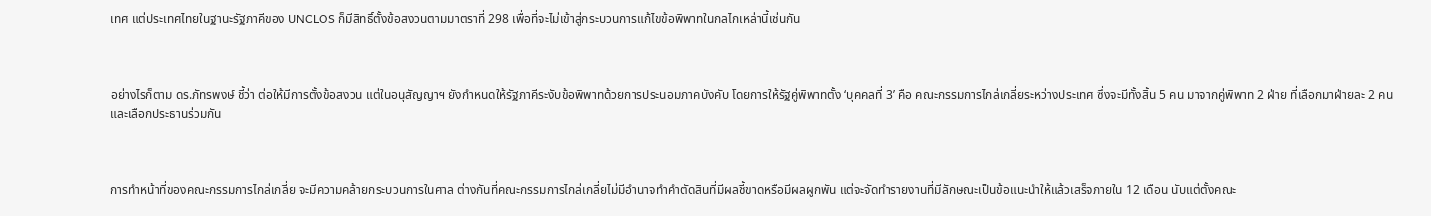เทศ แต่ประเทศไทยในฐานะรัฐภาคีของ UNCLOS ก็มีสิทธิ์ตั้งข้อสงวนตามมาตราที่ 298 เพื่อที่จะไม่เข้าสู่กระบวนการแก้ไขข้อพิพาทในกลไกเหล่านี้เช่นกัน



อย่างไรก็ตาม ดร.ภัทรพงษ์ ชี้ว่า ต่อให้มีการตั้งข้อสงวน แต่ในอนุสัญญาฯ ยังกำหนดให้รัฐภาคีระงับข้อพิพาทด้วยการประนอมภาคบังคับ โดยการให้รัฐคู่พิพาทตั้ง ‘บุคคลที่ 3’ คือ คณะกรรมการไกล่เกลี่ยระหว่างประเทศ ซึ่งจะมีทั้งสิ้น 5 คน มาจากคู่พิพาท 2 ฝ่าย ที่เลือกมาฝ่ายละ 2 คน และเลือกประธานร่วมกัน



การทำหน้าที่ของคณะกรรมการไกล่เกลี่ย จะมีความคล้ายกระบวนการในศาล ต่างกันที่คณะกรรมการไกล่เกลี่ยไม่มีอำนาจทำคำตัดสินที่มีผลชี้ขาดหรือมีผลผูกพัน แต่จะจัดทำรายงานที่มีลักษณะเป็นข้อแนะนำให้แล้วเสร็จภายใน 12 เดือน นับแต่ตั้งคณะ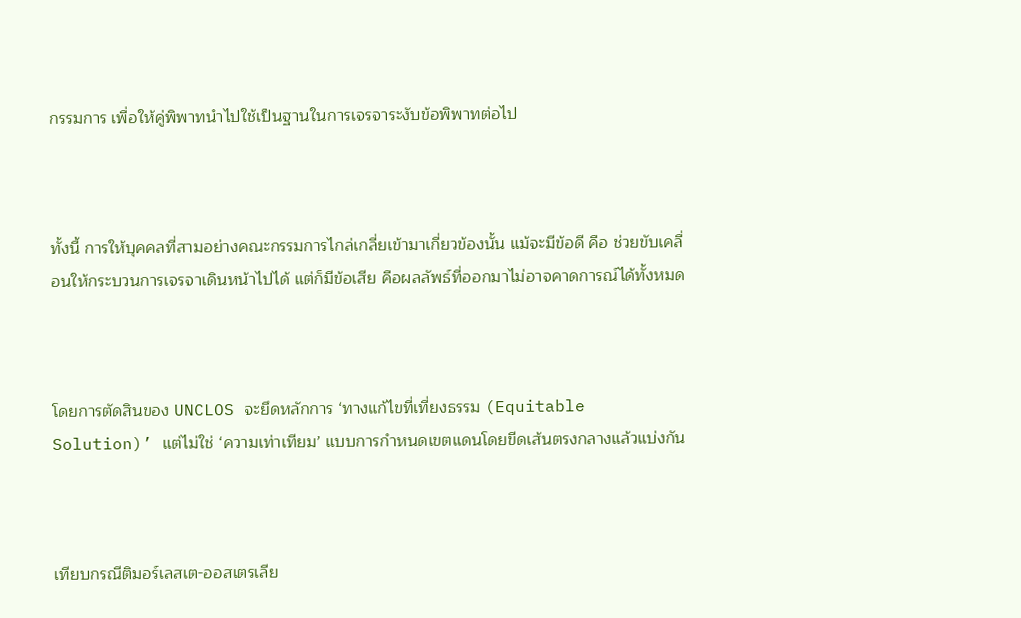กรรมการ เพื่อให้คู่พิพาทนำไปใช้เป็นฐานในการเจรจาระงับข้อพิพาทต่อไป



ทั้งนี้ การให้บุคคลที่สามอย่างคณะกรรมการไกล่เกลี่ยเข้ามาเกี่ยวข้องนั้น แม้จะมีข้อดี คือ ช่วยขับเคลื่อนให้กระบวนการเจรจาเดินหน้าไปได้ แต่ก็มีข้อเสีย คือผลลัพธ์ที่ออกมาไม่อาจคาดการณ์ได้ทั้งหมด



โดยการตัดสินของ UNCLOS จะยึดหลักการ ‘ทางแก้ไขที่เที่ยงธรรม (Equitable Solution)’ แต่ไม่ใช่ ‘ความเท่าเทียม’ แบบการกำหนดเขตแดนโดยขีดเส้นตรงกลางแล้วแบ่งกัน



เทียบกรณีติมอร์เลสเต-ออสเตรเลีย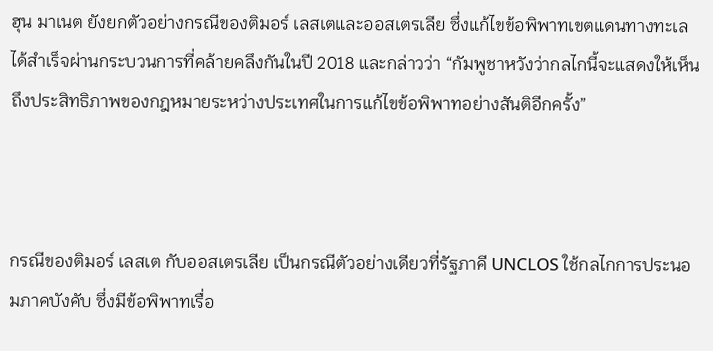ฮุน มาเนต ยังยกตัวอย่างกรณีของติมอร์ เลสเตและออสเตรเลีย ซึ่งแก้ไขข้อพิพาทเขตแดนทางทะเลได้สำเร็จผ่านกระบวนการที่คล้ายคลึงกันในปี 2018 และกล่าวว่า “กัมพูชาหวังว่ากลไกนี้จะแสดงให้เห็นถึงประสิทธิภาพของกฎหมายระหว่างประเทศในการแก้ไขข้อพิพาทอย่างสันติอีกครั้ง”



กรณีของติมอร์ เลสเต กับออสเตรเลีย เป็นกรณีตัวอย่างเดียวที่รัฐภาคี UNCLOS ใช้กลไกการประนอมภาคบังคับ ซึ่งมีข้อพิพาทเรื่อ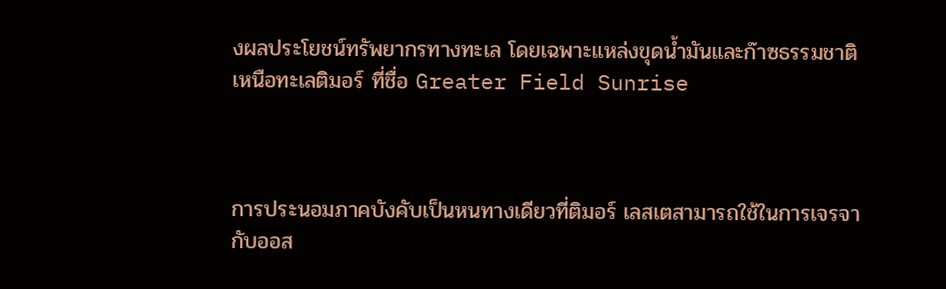งผลประโยชน์ทรัพยากรทางทะเล โดยเฉพาะแหล่งขุดน้ำมันและก๊าซธรรมชาติเหนือทะเลติมอร์ ที่ชื่อ Greater Field Sunrise



การประนอมภาคบังคับเป็นหนทางเดียวที่ติมอร์ เลสเตสามารถใช้ในการเจรจากับออส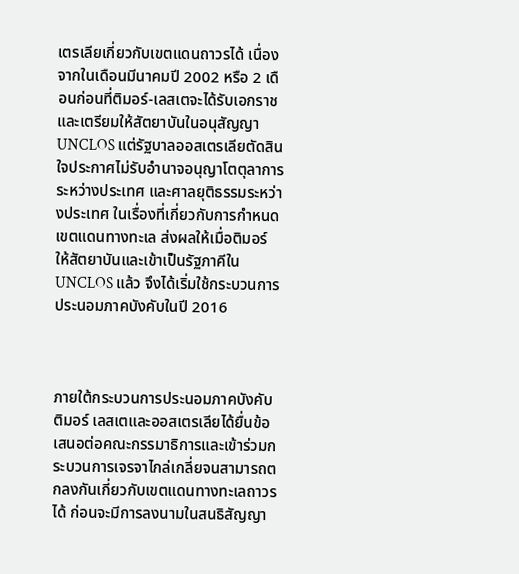เตรเลียเกี่ยวกับเขตแดนถาวรได้ เนื่องจากในเดือนมีนาคมปี 2002 หรือ 2 เดือนก่อนที่ติมอร์-เลสเตจะได้รับเอกราช และเตรียมให้สัตยาบันในอนุสัญญา UNCLOS แต่รัฐบาลออสเตรเลียตัดสินใจประกาศไม่รับอำนาจอนุญาโตตุลาการระหว่างประเทศ และศาลยุติธรรมระหว่างประเทศ ในเรื่องที่เกี่ยวกับการกำหนดเขตแดนทางทะเล ส่งผลให้เมื่อติมอร์ ให้สัตยาบันและเข้าเป็นรัฐภาคีใน UNCLOS แล้ว จึงได้เริ่มใช้กระบวนการประนอมภาคบังคับในปี 2016



ภายใต้กระบวนการประนอมภาคบังคับ ติมอร์ เลสเตและออสเตรเลียได้ยื่นข้อเสนอต่อคณะกรรมาธิการและเข้าร่วมกระบวนการเจรจาไกล่เกลี่ยจนสามารถตกลงกันเกี่ยวกับเขตแดนทางทะเลถาวรได้ ก่อนจะมีการลงนามในสนธิสัญญา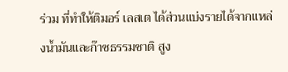ร่วม ที่ทำให้ติมอร์ เลสเต ได้ส่วนแบ่งรายได้จากแหล่งน้ำมันและก๊าซธรรมชาติ สูง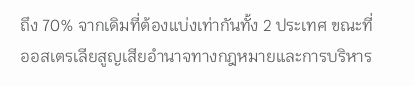ถึง 70% จากเดิมที่ต้องแบ่งเท่ากันทั้ง 2 ประเทศ ขณะที่ออสเตรเลียสูญเสียอำนาจทางกฎหมายและการบริหาร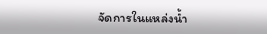จัดการในแหล่งน้ำ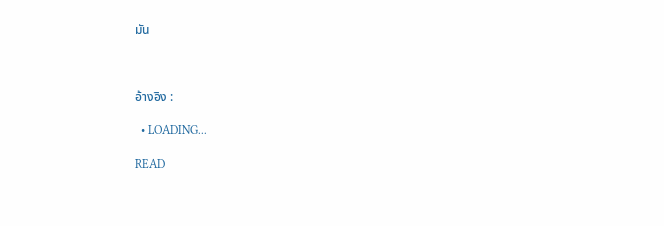มัน



อ้างอิง :

  • LOADING...

READ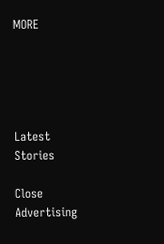MORE





Latest Stories

Close Advertising